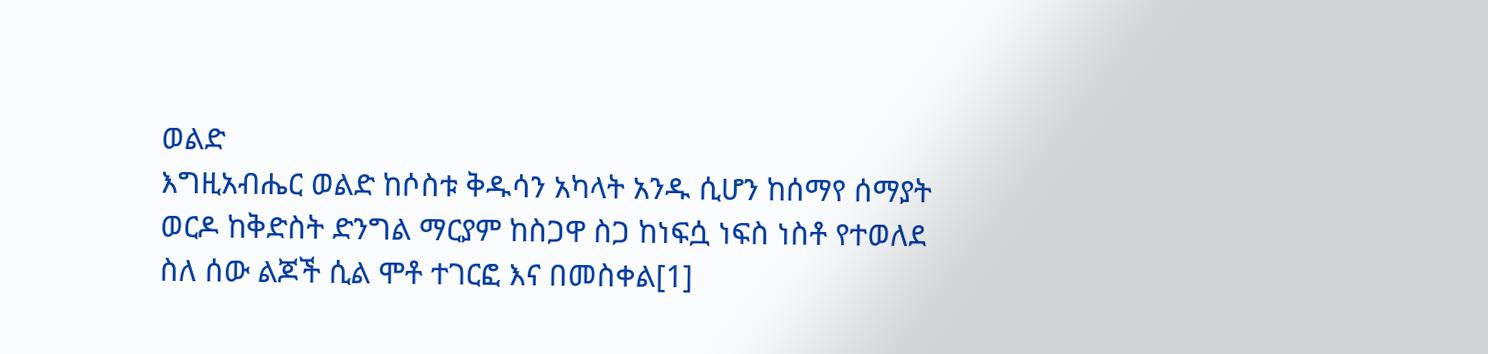ወልድ
እግዚአብሔር ወልድ ከሶስቱ ቅዱሳን አካላት አንዱ ሲሆን ከሰማየ ሰማያት ወርዶ ከቅድስት ድንግል ማርያም ከስጋዋ ስጋ ከነፍሷ ነፍስ ነስቶ የተወለደ ስለ ሰው ልጆች ሲል ሞቶ ተገርፎ እና በመስቀል[1]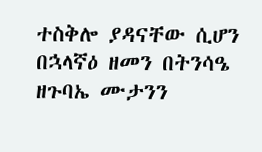ተስቅሎ ያዳናቸው ሲሆን በኋላኛዕ ዘመን በትንሳዔ ዘጉባኤ ሙታንን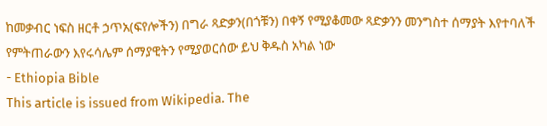ከመቃብር ነፍስ ዘርቶ ኃጥአ(ፍየሎችን) በግራ ጻድቃን(በጎቹን) በቀኝ የሚያቆመው ጻድቃንን መንግስተ ሰማያት እየተባለች የምትጠራውን እየሩሳሌም ሰማያዊትን የሚያወርሰው ይህ ቅዱስ አካል ነው
- Ethiopia Bible
This article is issued from Wikipedia. The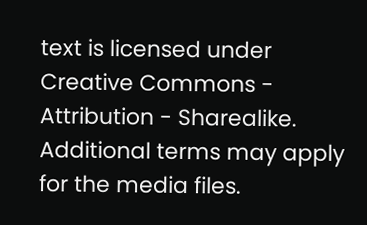text is licensed under Creative Commons - Attribution - Sharealike. Additional terms may apply for the media files.